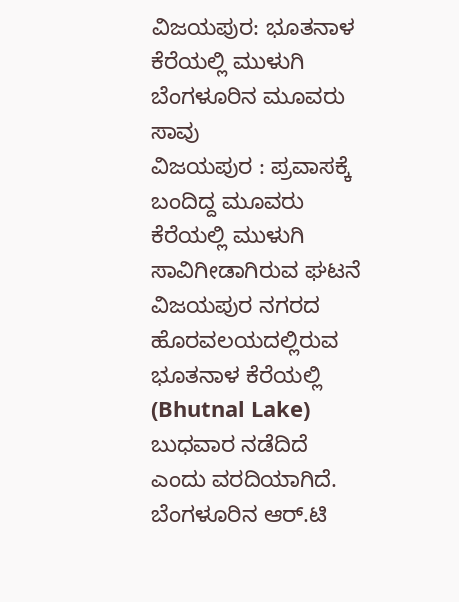ವಿಜಯಪುರ: ಭೂತನಾಳ ಕೆರೆಯಲ್ಲಿ ಮುಳುಗಿ ಬೆಂಗಳೂರಿನ ಮೂವರು ಸಾವು
ವಿಜಯಪುರ : ಪ್ರವಾಸಕ್ಕೆ ಬಂದಿದ್ದ ಮೂವರು ಕೆರೆಯಲ್ಲಿ ಮುಳುಗಿ ಸಾವಿಗೀಡಾಗಿರುವ ಘಟನೆ ವಿಜಯಪುರ ನಗರದ ಹೊರವಲಯದಲ್ಲಿರುವ ಭೂತನಾಳ ಕೆರೆಯಲ್ಲಿ (Bhutnal Lake) ಬುಧವಾರ ನಡೆದಿದೆ ಎಂದು ವರದಿಯಾಗಿದೆ. ಬೆಂಗಳೂರಿನ ಆರ್.ಟಿ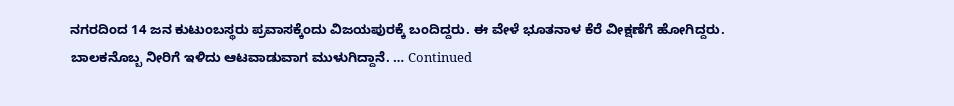ನಗರದಿಂದ 14 ಜನ ಕುಟುಂಬಸ್ಥರು ಪ್ರವಾಸಕ್ಕೆಂದು ವಿಜಯಪುರಕ್ಕೆ ಬಂದಿದ್ದರು. ಈ ವೇಳೆ ಭೂತನಾಳ ಕೆರೆ ವೀಕ್ಷಣೆಗೆ ಹೋಗಿದ್ದರು. ಬಾಲಕನೊಬ್ಬ ನೀರಿಗೆ ಇಳಿದು ಆಟವಾಡುವಾಗ ಮುಳುಗಿದ್ದಾನೆ. … Continued